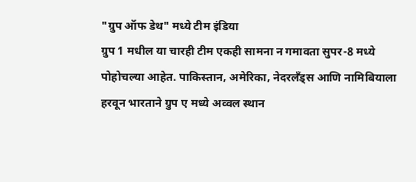"ग्रुप ऑफ डेथ" मध्ये टीम इंडिया
ग्रुप 1 मधील या चारही टीम एकही सामना न गमावता सुपर-8 मध्ये पोहोचल्या आहेत. पाकिस्तान, अमेरिका, नेदरलँड्स आणि नामिबियाला हरवून भारताने ग्रुप ए मध्ये अव्वल स्थान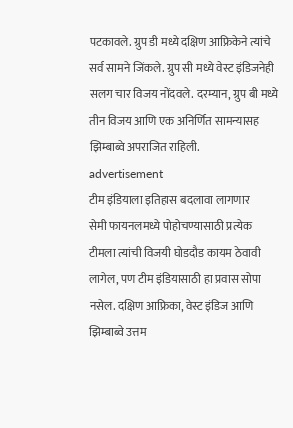पटकावले. ग्रुप डी मध्ये दक्षिण आफ्रिकेने त्यांचे सर्व सामने जिंकले. ग्रुप सी मध्ये वेस्ट इंडिजनेही सलग चार विजय नोंदवले. दरम्यान, ग्रुप बी मध्ये तीन विजय आणि एक अनिर्णित सामन्यासह झिम्बाब्वे अपराजित राहिली.
advertisement
टीम इंडियाला इतिहास बदलावा लागणार
सेमी फायनलमध्ये पोहोचण्यासाठी प्रत्येक टीमला त्यांची विजयी घोडदौड कायम ठेवावी लागेल, पण टीम इंडियासाठी हा प्रवास सोपा नसेल. दक्षिण आफ्रिका, वेस्ट इंडिज आणि झिम्बाब्वे उत्तम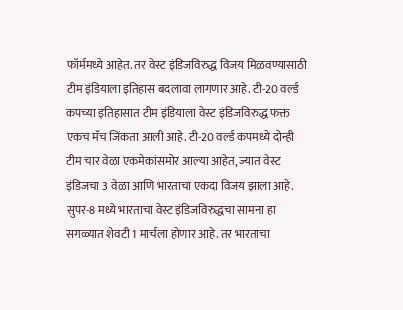फॉर्ममध्ये आहेत. तर वेस्ट इंडिजविरुद्ध विजय मिळवण्यासाठी टीम इंडियाला इतिहास बदलावा लागणार आहे. टी-20 वर्ल्ड कपच्या इतिहासात टीम इंडियाला वेस्ट इंडिजविरुद्ध फक्त एकच मॅच जिंकता आली आहे. टी-20 वर्ल्ड कपमध्ये दोन्ही टीम चार वेळा एकमेकांसमोर आल्या आहेत, ज्यात वेस्ट इंडिजचा 3 वेळा आणि भारताचा एकदा विजय झाला आहे.
सुपर-8 मध्ये भारताचा वेस्ट इंडिजविरुद्धचा सामना हा सगळ्यात शेवटी 1 मार्चला होणार आहे. तर भारताचा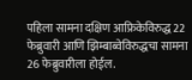पहिला सामना दक्षिण आफ्रिकेविरुद्ध 22 फेब्रुवारी आणि झिम्बाब्वेविरुद्धचा सामना 26 फेब्रुवारीला होईल.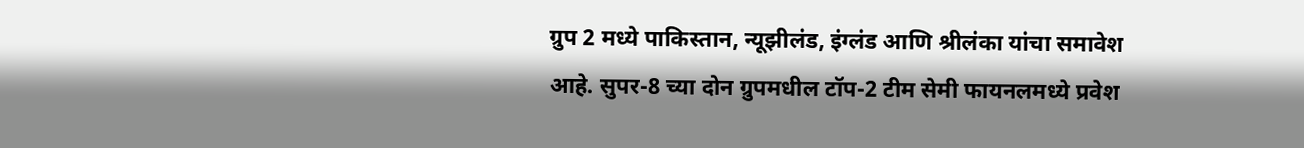ग्रुप 2 मध्ये पाकिस्तान, न्यूझीलंड, इंग्लंड आणि श्रीलंका यांचा समावेश आहे. सुपर-8 च्या दोन ग्रुपमधील टॉप-2 टीम सेमी फायनलमध्ये प्रवेश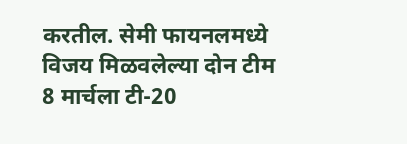करतील. सेमी फायनलमध्ये विजय मिळवलेल्या दोन टीम 8 मार्चला टी-20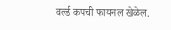वर्ल्ड कपची फायनल खेळेल.